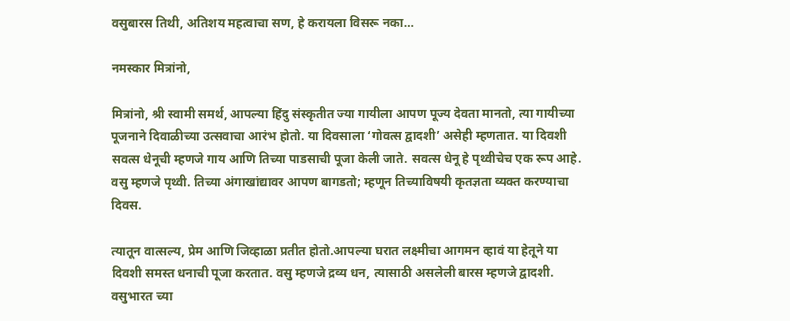वसुबारस तिथी, अतिशय महत्वाचा सण, हे करायला विसरू नका…

नमस्कार मित्रांनो,

मित्रांनो, श्री स्वामी समर्थ, आपल्या हिंदु संस्कृतीत ज्या गायीला आपण पूज्य देवता मानतो, त्या गायीच्या पूजनाने दिवाळीच्या उत्सवाचा आरंभ होतो. या दिवसाला ‘गोवत्स द्वादशी’ असेही म्हणतात. या दिवशी सवत्स धेनूची म्हणजे गाय आणि तिच्या पाडसाची पूजा केली जाते. सवत्स धेनू हे पृथ्वीचेच एक रूप आहे. वसु म्हणजे पृथ्वी. तिच्या अंगाखांद्यावर आपण बागडतो; म्हणून तिच्याविषयी कृतज्ञता व्यक्त करण्याचा दिवस.

त्यातून वात्सल्य, प्रेम आणि जिव्हाळा प्रतीत होतो.आपल्या घरात लक्ष्मीचा आगमन व्हावं या हेतूने या दिवशी समस्त धनाची पूजा करतात. वसु म्हणजे द्रव्य धन, त्यासाठी असलेली बारस म्हणजे द्वादशी. वसुभारत च्या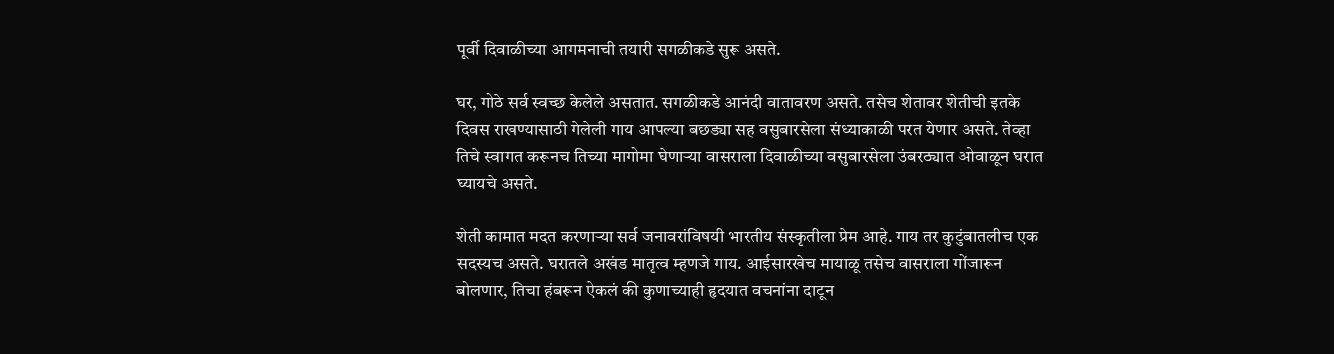पूर्वी दिवाळीच्या आगमनाची तयारी सगळीकडे सुरू असते.

घर, गोठे सर्व स्वच्छ केलेले असतात. सगळीकडे आनंदी वातावरण असते. तसेच शेतावर शेतीची इतके दिवस राखण्यासाठी गेलेली गाय आपल्या बछड्या सह वसुबारसेला संध्याकाळी परत येणार असते. तेव्हा तिचे स्वागत करूनच तिच्या मागोमा घेणाऱ्या वासराला दिवाळीच्या वसुबारसेला उंबरठ्यात ओवाळून घरात घ्यायचे असते.

शेती कामात मदत करणाऱ्या सर्व जनावरांविषयी भारतीय संस्कृतीला प्रेम आहे. गाय तर कुटुंबातलीच एक सदस्यच असते. घरातले अखंड मातृत्व म्हणजे गाय. आईसारखेच मायाळू तसेच वासराला गोंजारून बोलणार, तिचा हंबरून ऐकलं की कुणाच्याही हृदयात वचनांना दाटून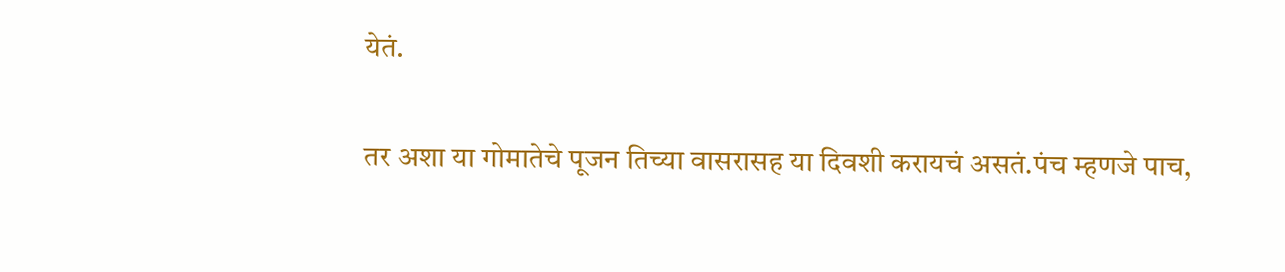येतं.

तर अशा या गोमातेचे पूजन तिच्या वासरासह या दिवशी करायचं असतं.पंच म्हणजे पाच,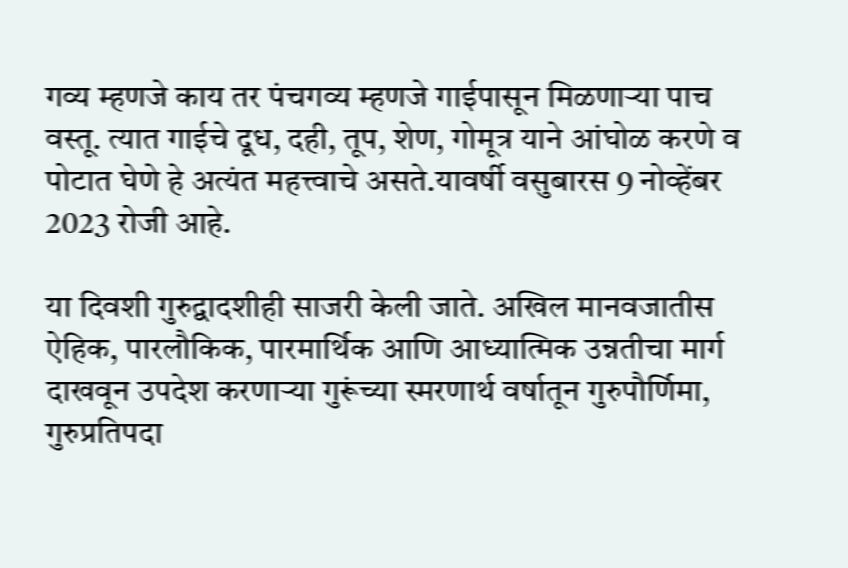गव्य म्हणजे काय तर पंचगव्य म्हणजे गाईपासून मिळणाऱ्या पाच वस्तू. त्यात गाईचे दूध, दही, तूप, शेण, गोमूत्र याने आंघोळ करणे व पोटात घेणे हे अत्यंत महत्त्वाचे असते.यावर्षी वसुबारस 9 नोव्हेंबर 2023 रोजी आहे.

या दिवशी गुरुद्वादशीही साजरी केली जाते. अखिल मानवजातीस ऐहिक, पारलौकिक, पारमार्थिक आणि आध्यात्मिक उन्नतीचा मार्ग दाखवून उपदेश करणार्‍या गुरूंच्या स्मरणार्थ वर्षातून गुरुपौर्णिमा, गुरुप्रतिपदा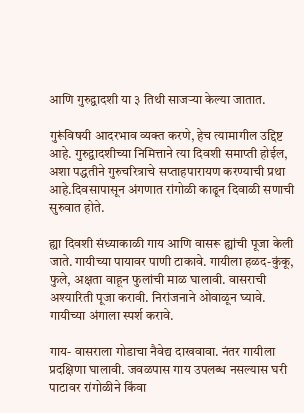आणि गुरुद्वादशी या ३ तिथी साजर्‍या केल्या जातात.

गुरूंविषयी आदरभाव व्यक्त करणे, हेच त्यामागील उद्दिष्ट आहे. गुरुद्वादशीच्या निमित्ताने त्या दिवशी समाप्ती होईल, अशा पद्धतीने गुरुचरित्राचे सप्ताहपारायण करण्याची प्रथा आहे.दिवसापासून अंगणात रांगोळी काढून दिवाळी सणाची सुरुवात होते.

ह्या दिवशी संध्याकाळी गाय आणि वासरू ह्यांची पूजा केली जाते. गायीच्या पायावर पाणी टाकावे. गायीला हळद-कुंकू, फुले, अक्षता वाहून फुलांची माळ घालावी. वासराची अश्यारिती पूजा करावी. निरांजनाने ओवाळून घ्यावे. गायीच्या अंगाला स्पर्श करावे.

गाय- वासराला गोडाचा नैवेद्य दाखवावा. नंतर गायीला प्रदक्षिणा घालावी. जवळपास गाय उपलब्ध नसल्यास घरी पाटावर रांगोळीने किंवा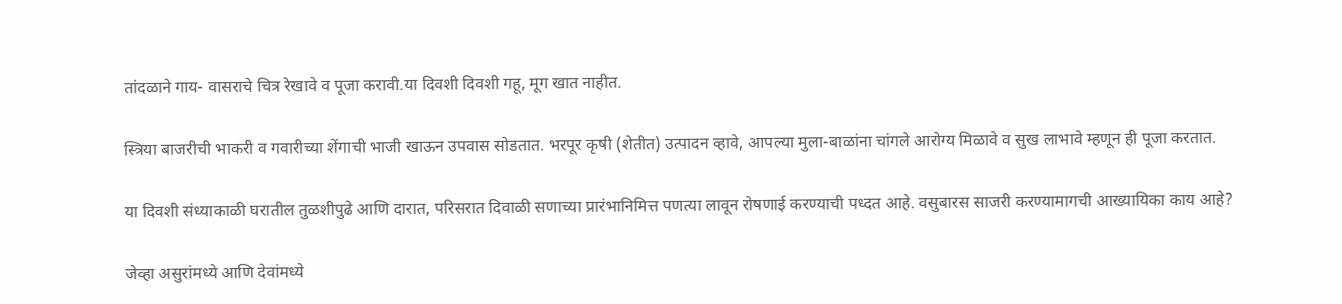तांदळाने गाय- वासराचे चित्र रेखावे व पूजा करावी.या दिवशी दिवशी गहू, मूग खात नाहीत.

स्त्रिया बाजरीची भाकरी व गवारीच्या शेंगाची भाजी खाऊन उपवास सोडतात. भरपूर कृषी (शेतीत) उत्पादन व्हावे, आपल्या मुला-बाळांना चांगले आरोग्य मिळावे व सुख लाभावे म्हणून ही पूजा करतात.

या दिवशी संध्याकाळी घरातील तुळशीपुढे आणि दारात, परिसरात दिवाळी सणाच्या प्रारंभानिमित्त पणत्या लावून रोषणाई करण्याची पध्दत आहे. वसुबारस साजरी करण्यामागची आख्यायिका काय आहे?

जेव्हा असुरांमध्ये आणि देवांमध्ये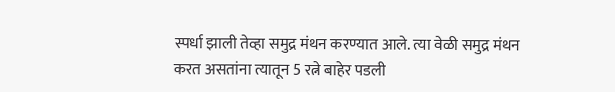स्पर्धा झाली तेव्हा समुद्र मंथन करण्यात आले. त्या वेळी समुद्र मंथन करत असतांना त्यातून 5 रत्ने बाहेर पडली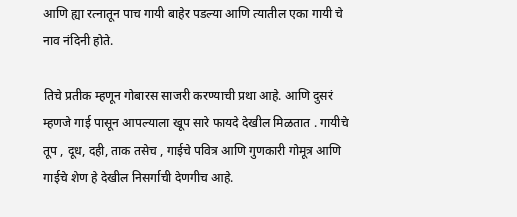आणि ह्या रत्नातून पाच गायी बाहेर पडल्या आणि त्यातील एका गायी चे नाव नंदिनी होते.

तिचे प्रतीक म्हणून गोबारस साजरी करण्याची प्रथा आहे. आणि दुसरं म्हणजे गाई पासून आपल्याला खूप सारे फायदे देखील मिळतात . गायीचे तूप , दूध, दही, ताक तसेच , गाईचे पवित्र आणि गुणकारी गोमूत्र आणि गाईचे शेण हे देखील निसर्गाची देणगीच आहे.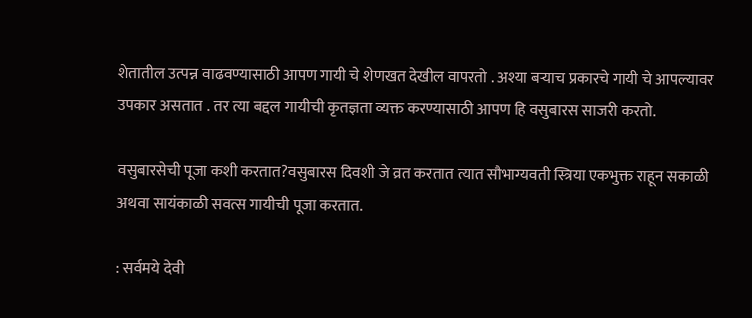शेतातील उत्पन्न वाढवण्यासाठी आपण गायी चे शेणखत देखील वापरतो . अश्या बऱ्याच प्रकारचे गायी चे आपल्यावर उपकार असतात . तर त्या बद्दल गायीची कृतज्ञता व्यक्त करण्यासाठी आपण हि वसुबारस साजरी करतो.

वसुबारसेची पूजा कशी करतात?वसुबारस दिवशी जे व्रत करतात त्यात सौभाग्यवती स्त्रिया एकभुक्त राहून सकाळी अथवा सायंकाळी सवत्स गायीची पूजा करतात.

: सर्वमये देवी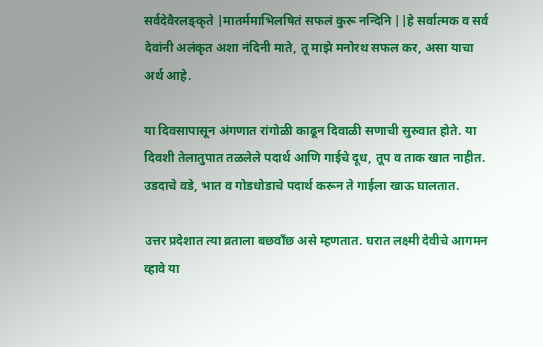सर्वदेवैरलङ्कृते |मातर्ममाभिलषितं सफलं कुरू नन्दिनि ||हे सर्वात्मक व सर्व देवांनी अलंकृत अशा नंदिनी माते, तू माझे मनोरथ सफल कर, असा याचा अर्थ आहे.

या दिवसापासून अंगणात रांगोळी काढून दिवाळी सणाची सुरुवात होते. या दिवशी तेलातुपात तळलेले पदार्थ आणि गाईचे दूध, तूप व ताक खात नाहीत. उडदाचे वडे, भात व गोडधोडाचे पदार्थ करून ते गाईला खाऊ घालतात.

उत्तर प्रदेशात त्या व्रताला बछवाँछ असे म्हणतात. घरात लक्ष्मी देवीचे आगमन व्हावे या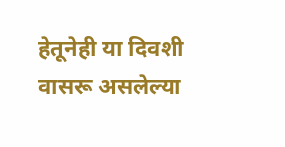हेतूनेही या दिवशी वासरू असलेल्या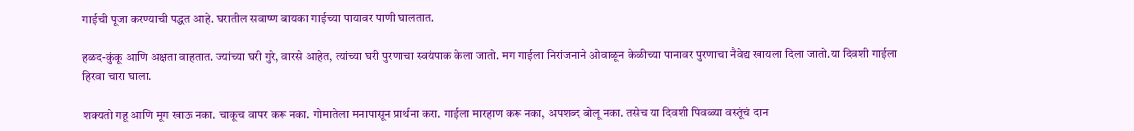गाईची पूजा करण्याची पद्धत आहे. घरातील सवाष्ण बायका गाईच्या पायावर पाणी घालतात.

हळद-कुंकू आणि अक्षता वाहतात. ज्यांच्या घरी गुरे, वारसे आहेत, त्यांच्या घरी पुरणाचा स्वयंपाक केला जातो. मग गाईला निरांजनाने ओवाळून केळीच्या पानावर पुरणाचा नैवेद्य खायला दिला जातो.या दिवशी गाईला हिरवा चारा घाला.

शक्यतो गहू आणि मूग खाऊ नका. चाकूच वापर करू नका. गोमातेला मनापासून प्रार्थना करा. गाईला मारहाण करू नका, अपशब्द बोलू नका. तसेच या दिवशी पिवळ्या वस्तूंचं दान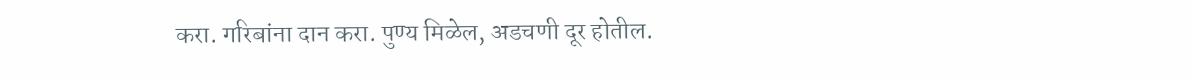करा. गरिबांना दान करा. पुण्य मिळेल, अडचणी दूर होतील.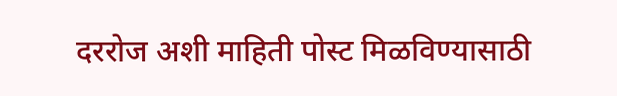दररोज अशी माहिती पोस्ट मिळविण्यासाठी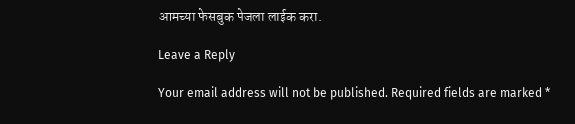आमच्या फेसबुक पेजला लाईक करा.

Leave a Reply

Your email address will not be published. Required fields are marked *